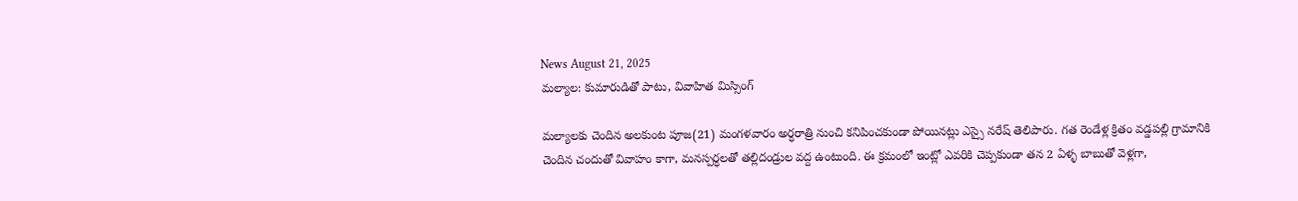News August 21, 2025
మల్యాల: కుమారుడితో పాటు, వివాహిత మిస్సింగ్

మల్యాలకు చెందిన అలకుంట పూజ(21) మంగళవారం అర్ధరాత్రి నుంచి కనిపించకుండా పోయినట్లు ఎస్సై నరేష్ తెలిపారు. గత రెండేళ్ల క్రితం వడ్డపల్లి గ్రామానికి చెందిన చందుతో వివాహం కాగా, మనస్పర్ధలతో తల్లిదండ్రుల వద్ద ఉంటుంది. ఈ క్రమంలో ఇంట్లో ఎవరికి చెప్పకుండా తన 2 ఏళ్ళ బాబుతో వెళ్లగా,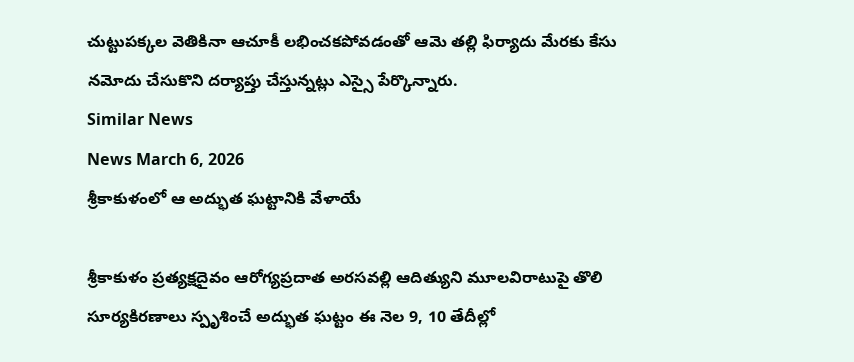చుట్టుపక్కల వెతికినా ఆచూకీ లభించకపోవడంతో ఆమె తల్లి ఫిర్యాదు మేరకు కేసు నమోదు చేసుకొని దర్యాప్తు చేస్తున్నట్లు ఎస్సై పేర్కొన్నారు.
Similar News
News March 6, 2026
శ్రీకాకుళంలో ఆ అద్భుత ఘట్టానికి వేళాయే

శ్రీకాకుళం ప్రత్యక్షదైవం ఆరోగ్యప్రదాత అరసవల్లి ఆదిత్యుని మూలవిరాటుపై తొలి సూర్యకిరణాలు స్పృశించే అద్భుత ఘట్టం ఈ నెల 9, 10 తేదీల్లో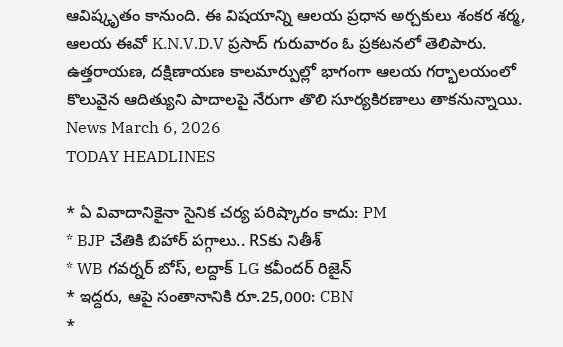ఆవిష్కృతం కానుంది. ఈ విషయాన్ని ఆలయ ప్రధాన అర్చకులు శంకర శర్మ, ఆలయ ఈవో K.N.V.D.V ప్రసాద్ గురువారం ఓ ప్రకటనలో తెలిపారు. ఉత్తరాయణ, దక్షిణాయణ కాలమార్పుల్లో భాగంగా ఆలయ గర్భాలయంలో కొలువైన ఆదిత్యుని పాదాలపై నేరుగా తొలి సూర్యకిరణాలు తాకనున్నాయి.
News March 6, 2026
TODAY HEADLINES

* ఏ వివాదానికైనా సైనిక చర్య పరిష్కారం కాదు: PM
* BJP చేతికి బిహార్ పగ్గాలు.. RSకు నితీశ్
* WB గవర్నర్ బోస్, లద్దాక్ LG కవీందర్ రిజైన్
* ఇద్దరు, ఆపై సంతానానికి రూ.25,000: CBN
*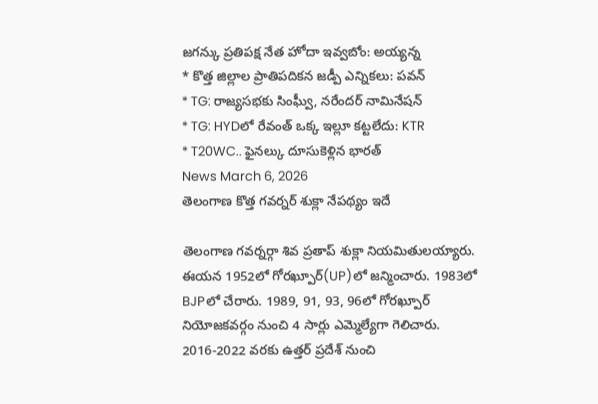జగన్కు ప్రతిపక్ష నేత హోదా ఇవ్వబోం: అయ్యన్న
* కొత్త జిల్లాల ప్రాతిపదికన జడ్పీ ఎన్నికలు: పవన్
* TG: రాజ్యసభకు సింఘ్వీ, నరేందర్ నామినేషన్
* TG: HYDలో రేవంత్ ఒక్క ఇల్లూ కట్టలేదు: KTR
* T20WC.. ఫైనల్కు దూసుకెళ్లిన భారత్
News March 6, 2026
తెలంగాణ కొత్త గవర్నర్ శుక్లా నేపథ్యం ఇదే

తెలంగాణ గవర్నర్గా శివ ప్రతాప్ శుక్లా నియమితులయ్యారు. ఈయన 1952లో గోరఖ్పూర్(UP)లో జన్మించారు. 1983లో BJPలో చేరారు. 1989, 91, 93, 96లో గోరఖ్పూర్ నియోజకవర్గం నుంచి 4 సార్లు ఎమ్మెల్యేగా గెలిచారు. 2016-2022 వరకు ఉత్తర్ ప్రదేశ్ నుంచి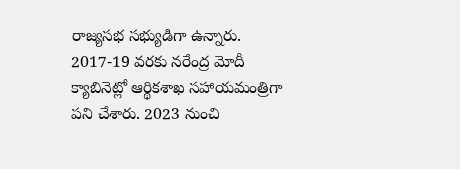రాజ్యసభ సభ్యుడిగా ఉన్నారు. 2017-19 వరకు నరేంద్ర మోదీ క్యాబినెట్లో ఆర్థికశాఖ సహాయమంత్రిగా పని చేశారు. 2023 నుంచి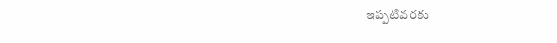ఇప్పటివరకు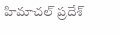హిమాచల్ ప్రదేశ్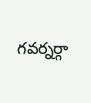గవర్నర్గా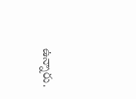ఉన్నారు.